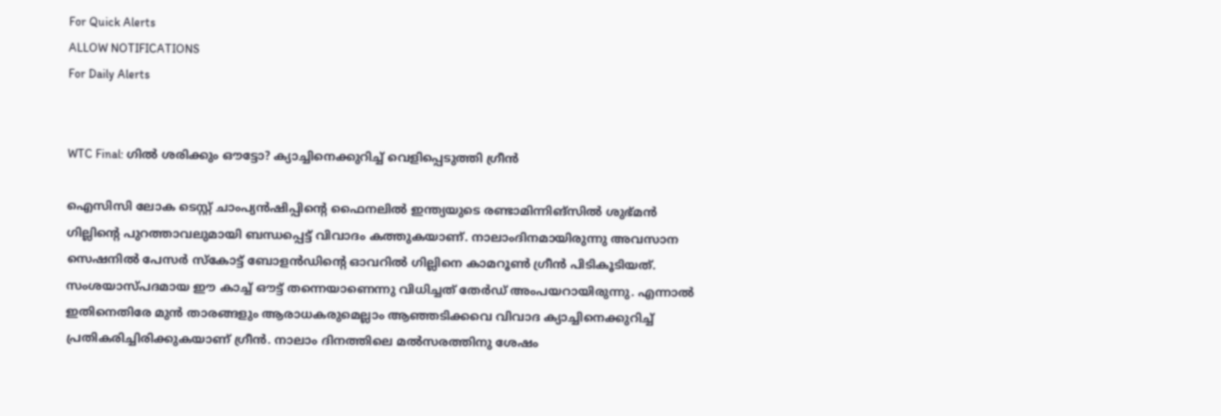For Quick Alerts
ALLOW NOTIFICATIONS
For Daily Alerts


WTC Final: ഗില്‍ ശരിക്കും ഔട്ടോ? ക്യാച്ചിനെക്കുറിച്ച് വെളിപ്പെടുത്തി ഗ്രീന്‍

ഐസിസി ലോക ടെസ്റ്റ് ചാംപ്യന്‍ഷിപ്പിന്റെ ഫൈനലില്‍ ഇന്ത്യയുടെ രണ്ടാമിന്നിങ്‌സില്‍ ശുഭ്മന്‍ ഗില്ലിന്റെ പുറത്താവലുമായി ബന്ധപ്പെട്ട് വിവാദം കത്തുകയാണ്. നാലാംദിനമായിരുന്നു അവസാന സെഷനില്‍ പേസര്‍ സ്‌കോട്ട് ബോളന്‍ഡിന്റെ ഓവറില്‍ ഗില്ലിനെ കാമറൂണ്‍ ഗ്രീന്‍ പിടികൂടിയത്. സംശയാസ്പദമായ ഈ കാച്ച് ഔട്ട് തന്നെയാണെന്നു വിധിച്ചത് തേര്‍ഡ് അംപയറായിരുന്നു. എന്നാല്‍ ഇതിനെതിരേ മുന്‍ താരങ്ങളും ആരാധകരുമെല്ലാം ആഞ്ഞടിക്കവെ വിവാദ ക്യാച്ചിനെക്കുറിച്ച് പ്രതികരിച്ചിരിക്കുകയാണ് ഗ്രീന്‍. നാലാം ദിനത്തിലെ മല്‍സരത്തിനു ശേഷം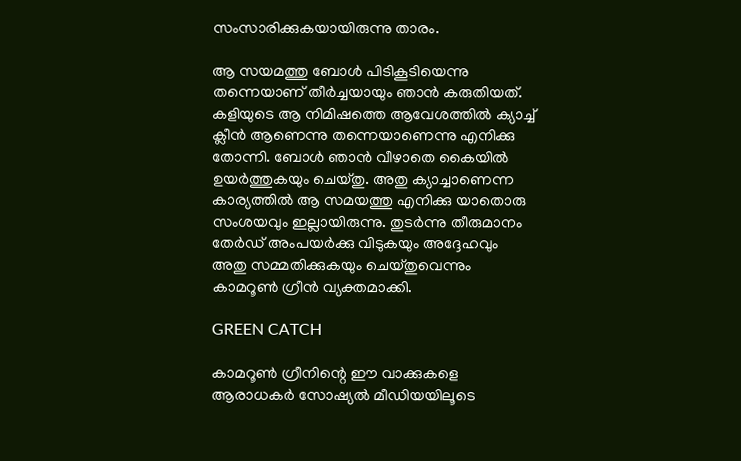സംസാരിക്കുകയായിരുന്നു താരം.

ആ സയമത്തു ബോള്‍ പിടികൂടിയെന്നു തന്നെയാണ് തീര്‍ച്ചയായും ഞാന്‍ കരുതിയത്. കളിയുടെ ആ നിമിഷത്തെ ആവേശത്തില്‍ ക്യാച്ച് ക്ലീന്‍ ആണെന്നു തന്നെയാണെന്നു എനിക്കു തോന്നി. ബോള്‍ ഞാന്‍ വീഴാതെ കൈയില്‍ ഉയര്‍ത്തുകയും ചെയ്തു. അതു ക്യാച്ചാണെന്ന കാര്യത്തില്‍ ആ സമയത്തു എനിക്കു യാതൊരു സംശയവും ഇല്ലായിരുന്നു. തുടര്‍ന്നു തീരുമാനം തേര്‍ഡ് അംപയര്‍ക്കു വിടുകയും അദ്ദേഹവും അതു സമ്മതിക്കുകയും ചെയ്തുവെന്നും കാമറൂണ്‍ ഗ്രീന്‍ വ്യക്തമാക്കി.

GREEN CATCH

കാമറൂണ്‍ ഗ്രീനിന്റെ ഈ വാക്കുകളെ ആരാധകര്‍ സോഷ്യല്‍ മീഡിയയിലൂടെ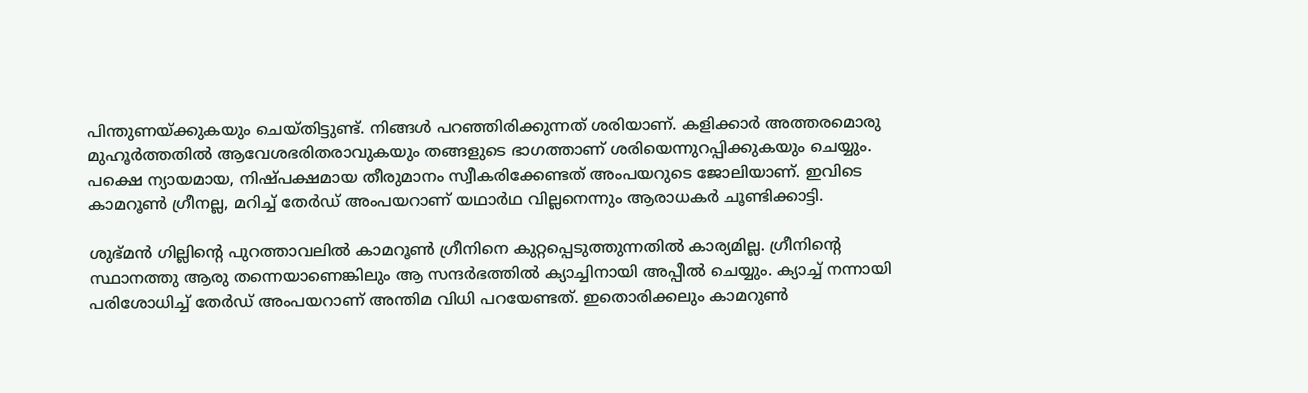പിന്തുണയ്ക്കുകയും ചെയ്തിട്ടുണ്ട്. നിങ്ങള്‍ പറഞ്ഞിരിക്കുന്നത് ശരിയാണ്. കളിക്കാര്‍ അത്തരമൊരു മുഹൂര്‍ത്തതില്‍ ആവേശഭരിതരാവുകയും തങ്ങളുടെ ഭാഗത്താണ് ശരിയെന്നുറപ്പിക്കുകയും ചെയ്യും. പക്ഷെ ന്യായമായ, നിഷ്പക്ഷമായ തീരുമാനം സ്വീകരിക്കേണ്ടത് അംപയറുടെ ജോലിയാണ്. ഇവിടെ കാമറൂണ്‍ ഗ്രീനല്ല, മറിച്ച് തേര്‍ഡ് അംപയറാണ് യഥാര്‍ഥ വില്ലനെന്നും ആരാധകര്‍ ചൂണ്ടിക്കാട്ടി.

ശുഭ്മന്‍ ഗില്ലിന്റെ പുറത്താവലില്‍ കാമറൂണ്‍ ഗ്രീനിനെ കുറ്റപ്പെടുത്തുന്നതില്‍ കാര്യമില്ല. ഗ്രീനിന്റെ സ്ഥാനത്തു ആരു തന്നെയാണെങ്കിലും ആ സന്ദര്‍ഭത്തില്‍ ക്യാച്ചിനായി അപ്പീല്‍ ചെയ്യും. ക്യാച്ച് നന്നായി പരിശോധിച്ച് തേര്‍ഡ് അംപയറാണ് അന്തിമ വിധി പറയേണ്ടത്. ഇതൊരിക്കലും കാമറുണ്‍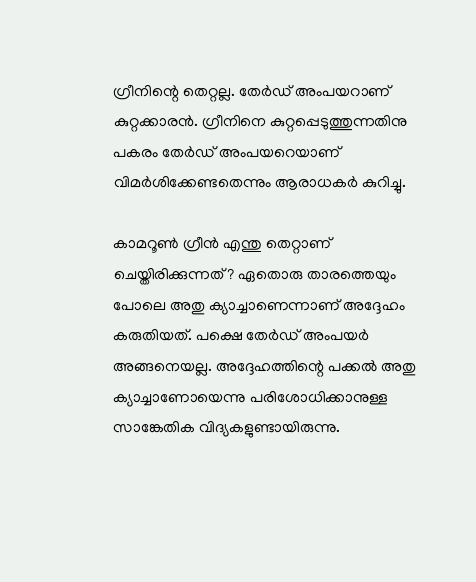ഗ്രീനിന്റെ തെറ്റല്ല. തേര്‍ഡ് അംപയറാണ് കുറ്റക്കാരന്‍. ഗ്രീനിനെ കുറ്റപ്പെടുത്തുന്നതിനു പകരം തേര്‍ഡ് അംപയറെയാണ് വിമര്‍ശിക്കേണ്ടതെന്നും ആരാധകര്‍ കുറിച്ചു.

കാമറൂണ്‍ ഗ്രീന്‍ എന്തു തെറ്റാണ് ചെയ്തിരിക്കുന്നത്? ഏതൊരു താരത്തെയും പോലെ അതു ക്യാച്ചാണെന്നാണ് അദ്ദേഹം കരുതിയത്. പക്ഷെ തേര്‍ഡ് അംപയര്‍ അങ്ങനെയല്ല. അദ്ദേഹത്തിന്റെ പക്കല്‍ അതു ക്യാച്ചാണോയെന്നു പരിശോധിക്കാനുള്ള സാങ്കേതിക വിദ്യകളുണ്ടായിരുന്നു.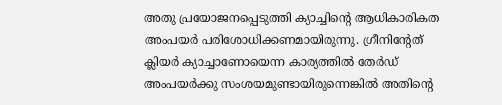അതു പ്രയോജനപ്പെടുത്തി ക്യാച്ചിന്റെ ആധികാരികത അംപയര്‍ പരിശോധിക്കണമായിരുന്നു. ഗ്രീനിന്റേത് ക്ലിയര്‍ ക്യാച്ചാണോയെന്ന കാര്യത്തില്‍ തേര്‍ഡ് അംപയര്‍ക്കു സംശയമുണ്ടായിരുന്നെങ്കില്‍ അതിന്റെ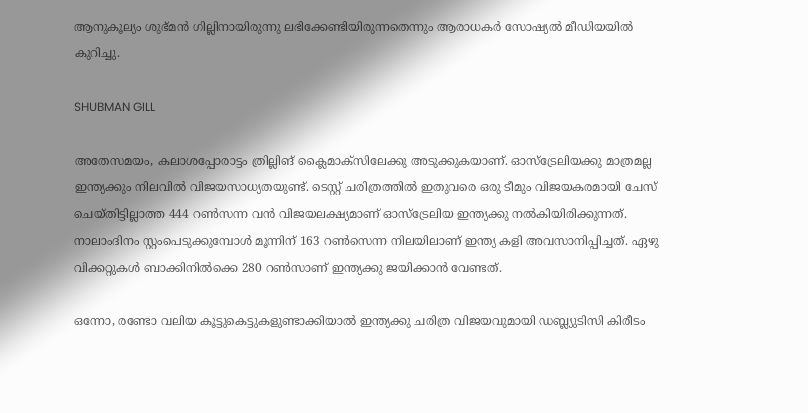ആനുകൂല്യം ശുഭ്മന്‍ ഗില്ലിനായിരുന്നു ലഭിക്കേണ്ടിയിരുന്നതെന്നും ആരാധകര്‍ സോഷ്യല്‍ മീഡിയയില്‍ കുറിച്ചു.

SHUBMAN GILL

അതേസമയം, കലാശപ്പോരാട്ടം ത്രില്ലിങ് ക്ലൈമാക്‌സിലേക്കു അടുക്കുകയാണ്. ഓസ്‌ട്രേലിയക്കു മാത്രമല്ല ഇന്ത്യക്കും നിലവില്‍ വിജയസാധ്യതയുണ്ട്. ടെസ്റ്റ് ചരിത്രത്തില്‍ ഇതുവരെ ഒരു ടീമും വിജയകരമായി ചേസ് ചെയ്തിട്ടില്ലാത്ത 444 റണ്‍സന്ന വന്‍ വിജയലക്ഷ്യമാണ് ഓസ്‌ട്രേലിയ ഇന്ത്യക്കു നല്‍കിയിരിക്കുന്നത്. നാലാംദിനം സ്റ്റംപെടുക്കുമ്പോള്‍ മൂന്നിന് 163 റണ്‍സെന്ന നിലയിലാണ് ഇന്ത്യ കളി അവസാനിപ്പിച്ചത്. ഏഴു വിക്കറ്റുകള്‍ ബാക്കിനില്‍ക്കെ 280 റണ്‍സാണ് ഇന്ത്യക്കു ജയിക്കാന്‍ വേണ്ടത്.

ഒന്നോ, രണ്ടോ വലിയ കൂട്ടുകെട്ടുകളുണ്ടാക്കിയാല്‍ ഇന്ത്യക്കു ചരിത്ര വിജയവുമായി ഡബ്ല്യുടിസി കിരീടം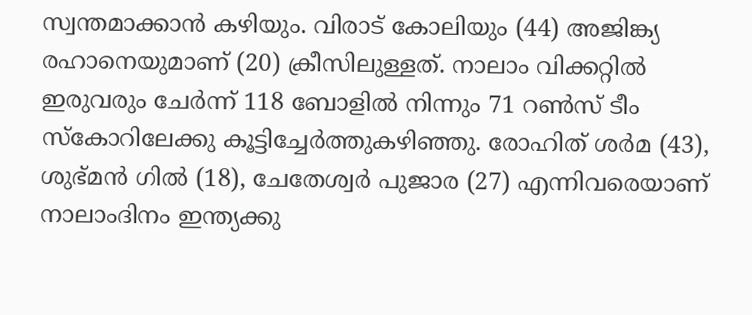സ്വന്തമാക്കാന്‍ കഴിയും. വിരാട് കോലിയും (44) അജിങ്ക്യ രഹാനെയുമാണ് (20) ക്രീസിലുള്ളത്. നാലാം വിക്കറ്റില്‍ ഇരുവരും ചേര്‍ന്ന് 118 ബോളില്‍ നിന്നും 71 റണ്‍സ് ടീം സ്‌കോറിലേക്കു കൂട്ടിച്ചേര്‍ത്തുകഴിഞ്ഞു. രോഹിത് ശര്‍മ (43), ശുഭ്മന്‍ ഗില്‍ (18), ചേതേശ്വര്‍ പുജാര (27) എന്നിവരെയാണ് നാലാംദിനം ഇന്ത്യക്കു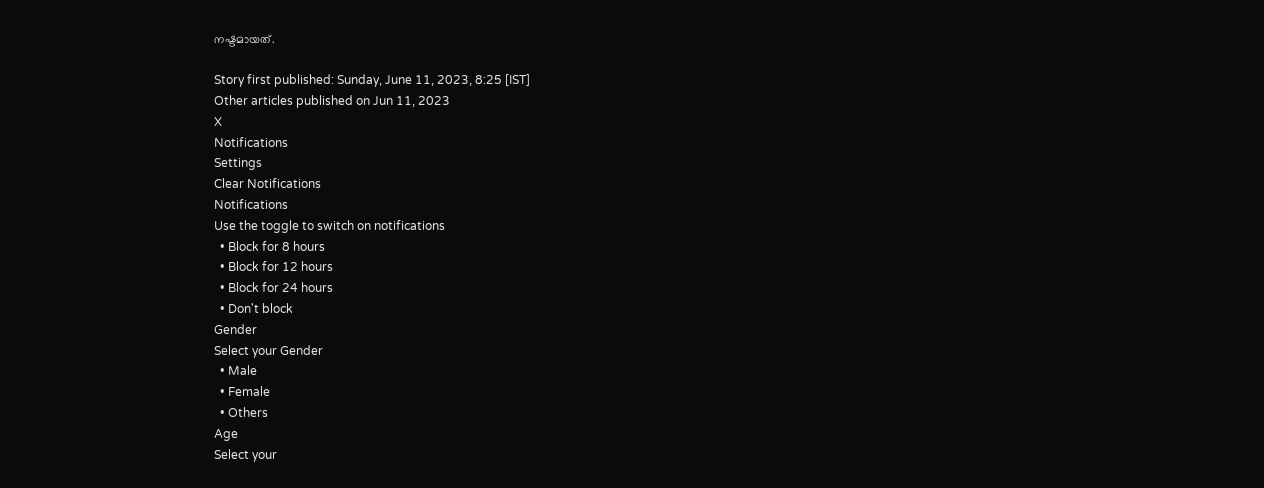നഷ്ടമായത്.

Story first published: Sunday, June 11, 2023, 8:25 [IST]
Other articles published on Jun 11, 2023
X
Notifications
Settings
Clear Notifications
Notifications
Use the toggle to switch on notifications
  • Block for 8 hours
  • Block for 12 hours
  • Block for 24 hours
  • Don't block
Gender
Select your Gender
  • Male
  • Female
  • Others
Age
Select your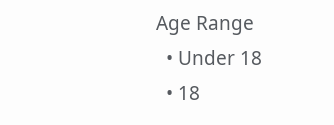Age Range
  • Under 18
  • 18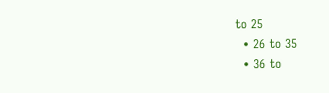to 25
  • 26 to 35
  • 36 to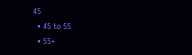45
  • 45 to 55
  • 55+